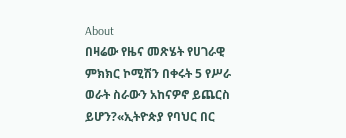About
በዛሬው የዜና መጽሄት የሀገራዊ ምክክር ኮሚሽን በቀሩት 5 የሥራ ወራት ስራውን አከናዎኖ ይጨርስ ይሆን?«ኢትዮጵያ የባህር በር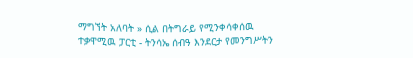ማግኘት አለባት » ሲል በትግራይ የሚንቀሳቀሰዉ ተቃዋሚዉ ፓርቲ - ትንሳኤ ሰብዓ እንደርታ የመንግሥትን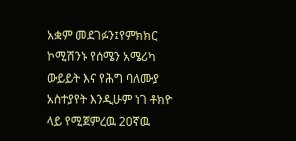አቋም መደገፉን፤የምክክር ኮሚሽንኑ የሰሜን አሜሪካ ውይይት እና የሕግ ባለሙያ አስተያየት እንዲሁም ነገ ቶክዮ ላይ የሚጀምረዉ 20ኛዉ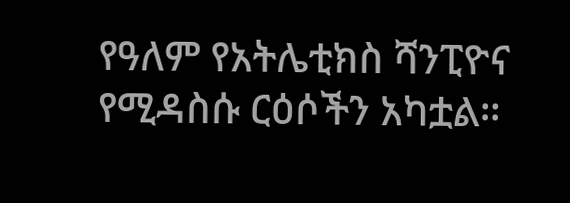የዓለም የአትሌቲክስ ሻንፒዮና የሚዳስሱ ርዕሶችን አካቷል።